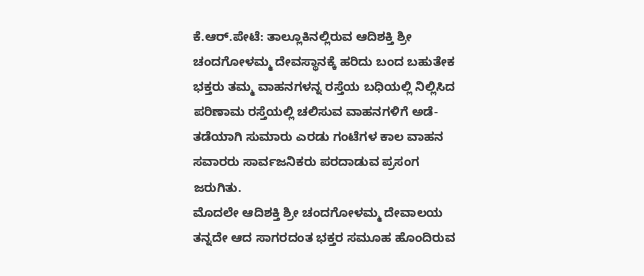ಕೆ.ಆರ್.ಪೇಟೆ: ತಾಲ್ಲೂಕಿನಲ್ಲಿರುವ ಆದಿಶಕ್ತಿ ಶ್ರೀ ಚಂದಗೋಳಮ್ಮ ದೇವಸ್ಥಾನಕ್ಕೆ ಹರಿದು ಬಂದ ಬಹುತೇಕ ಭಕ್ತರು ತಮ್ಮ ವಾಹನಗಳನ್ನ ರಸ್ತೆಯ ಬಧಿಯಲ್ಲಿ ನಿಲ್ಲಿಸಿದ ಪರಿಣಾಮ ರಸ್ತೆಯಲ್ಲಿ ಚಲಿಸುವ ವಾಹನಗಳಿಗೆ ಅಡೆ-ತಡೆಯಾಗಿ ಸುಮಾರು ಎರಡು ಗಂಟೆಗಳ ಕಾಲ ವಾಹನ ಸವಾರರು ಸಾರ್ವಜನಿಕರು ಪರದಾಡುವ ಪ್ರಸಂಗ ಜರುಗಿತು.
ಮೊದಲೇ ಆದಿಶಕ್ತಿ ಶ್ರೀ ಚಂದಗೋಳಮ್ಮ ದೇವಾಲಯ ತನ್ನದೇ ಆದ ಸಾಗರದಂತ ಭಕ್ತರ ಸಮೂಹ ಹೊಂದಿರುವ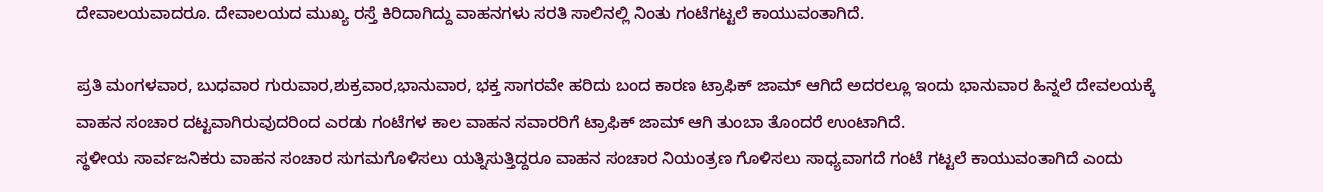ದೇವಾಲಯವಾದರೂ. ದೇವಾಲಯದ ಮುಖ್ಯ ರಸ್ತೆ ಕಿರಿದಾಗಿದ್ದು ವಾಹನಗಳು ಸರತಿ ಸಾಲಿನಲ್ಲಿ ನಿಂತು ಗಂಟೆಗಟ್ಟಲೆ ಕಾಯುವಂತಾಗಿದೆ.

ಪ್ರತಿ ಮಂಗಳವಾರ, ಬುಧವಾರ ಗುರುವಾರ,ಶುಕ್ರವಾರ,ಭಾನುವಾರ, ಭಕ್ತ ಸಾಗರವೇ ಹರಿದು ಬಂದ ಕಾರಣ ಟ್ರಾಫಿಕ್ ಜಾಮ್ ಆಗಿದೆ ಅದರಲ್ಲೂ ಇಂದು ಭಾನುವಾರ ಹಿನ್ನಲೆ ದೇವಲಯಕ್ಕೆ ವಾಹನ ಸಂಚಾರ ದಟ್ಟವಾಗಿರುವುದರಿಂದ ಎರಡು ಗಂಟೆಗಳ ಕಾಲ ವಾಹನ ಸವಾರರಿಗೆ ಟ್ರಾಫಿಕ್ ಜಾಮ್ ಆಗಿ ತುಂಬಾ ತೊಂದರೆ ಉಂಟಾಗಿದೆ.
ಸ್ಥಳೀಯ ಸಾರ್ವಜನಿಕರು ವಾಹನ ಸಂಚಾರ ಸುಗಮಗೊಳಿಸಲು ಯತ್ನಿಸುತ್ತಿದ್ದರೂ ವಾಹನ ಸಂಚಾರ ನಿಯಂತ್ರಣ ಗೊಳಿಸಲು ಸಾಧ್ಯವಾಗದೆ ಗಂಟೆ ಗಟ್ಟಲೆ ಕಾಯುವಂತಾಗಿದೆ ಎಂದು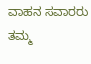ವಾಹನ ಸವಾರರು ತಮ್ಮ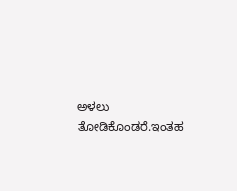ಅಳಲು ತೋಡಿಕೊಂಡರೆ.ಇಂತಹ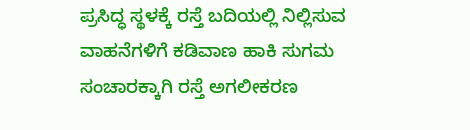ಪ್ರಸಿದ್ಧ ಸ್ಥಳಕ್ಕೆ ರಸ್ತೆ ಬದಿಯಲ್ಲಿ ನಿಲ್ಲಿಸುವ ವಾಹನೆಗಳಿಗೆ ಕಡಿವಾಣ ಹಾಕಿ ಸುಗಮ ಸಂಚಾರಕ್ಕಾಗಿ ರಸ್ತೆ ಅಗಲೀಕರಣ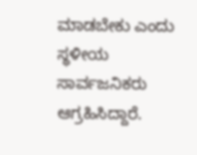ಮಾಡಬೇಕು ಎಂದು ಸ್ಥಳೀಯ ಸಾರ್ವಜನಿಕರು ಆಗ್ರಹಿಸಿದ್ದಾರೆ.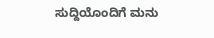ಸುದ್ದಿಯೊಂದಿಗೆ ಮನು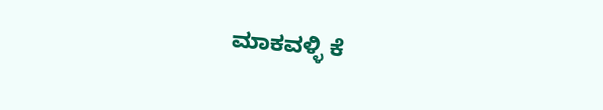ಮಾಕವಳ್ಳಿ ಕೆ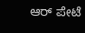ಆರ್ ಪೇಟೆ